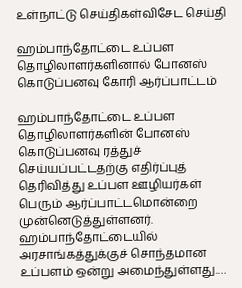உள்நாட்டு செய்திகள்விசேட செய்தி

ஹம்பாந்தோட்டை உப்பள தொழிலாளர்களினால் போனஸ் கொடுப்பனவு கோரி ஆர்ப்பாட்டம்

ஹம்பாந்தோட்டை உப்பள தொழிலாளர்களின் போனஸ் கொடுப்பனவு ரத்துச் செய்யப்பட்டதற்கு எதிர்ப்புத் தெரிவித்து உப்பள ஊழியர்கள் பெரும் ஆர்ப்பாட்டமொன்றை முன்னெடுத்துள்ளனர். ஹம்பாந்தோட்டையில் அரசாங்கத்துக்குச் சொந்தமான உப்பளம் ஒன்று அமைந்துள்ளது.…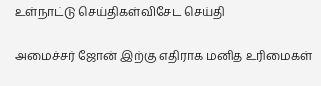உள்நாட்டு செய்திகள்விசேட செய்தி

அமைச்சர் ஜோன் இற்கு எதிராக மனித உரிமைகள்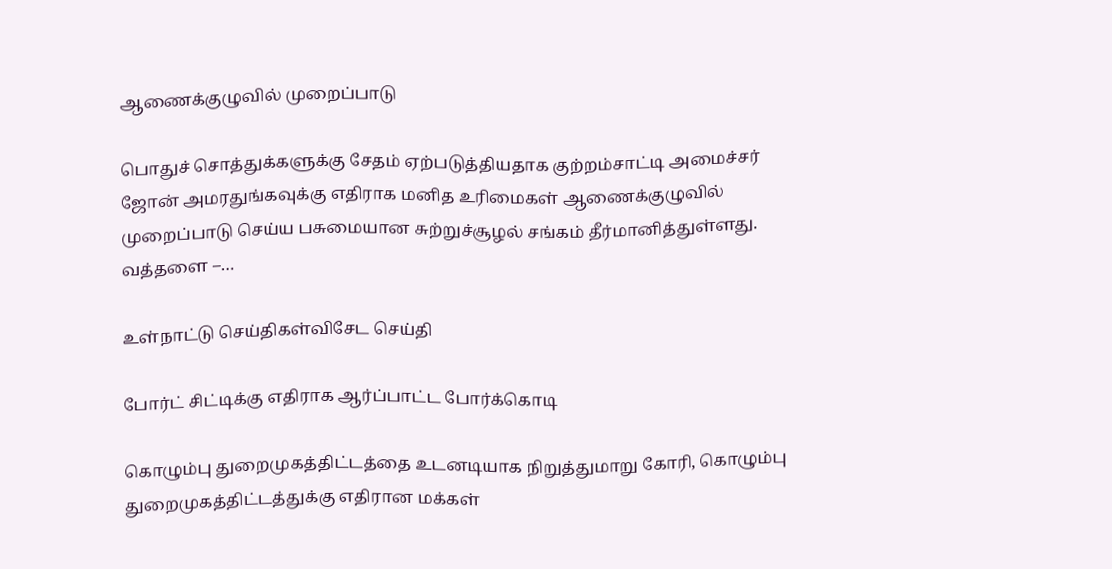ஆணைக்குழுவில் முறைப்பாடு

பொதுச் சொத்துக்களுக்கு சேதம் ஏற்படுத்தியதாக குற்றம்சாட்டி அமைச்சர் ஜோன் அமரதுங்கவுக்கு எதிராக மனித உரிமைகள் ஆணைக்குழுவில் முறைப்பாடு செய்ய பசுமையான சுற்றுச்சூழல் சங்கம் தீர்மானித்துள்ளது. வத்தளை –…

உள்நாட்டு செய்திகள்விசேட செய்தி

போர்ட் சிட்டிக்கு எதிராக ஆர்ப்பாட்ட போர்க்கொடி

கொழும்பு துறைமுகத்திட்டத்தை உடனடியாக நிறுத்துமாறு கோரி, கொழும்பு துறைமுகத்திட்டத்துக்கு எதிரான மக்கள்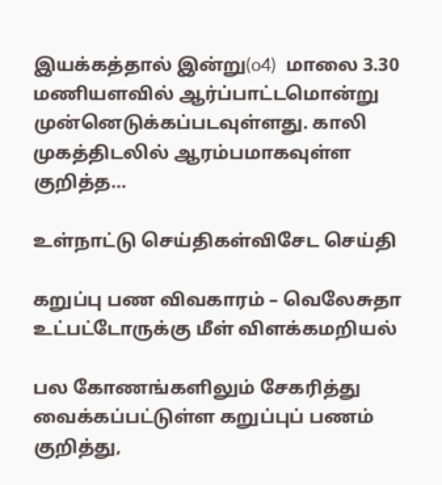இயக்கத்தால் இன்று(o4)  மாலை 3.30 மணியளவில் ஆர்ப்பாட்டமொன்று முன்னெடுக்கப்படவுள்ளது. காலி முகத்திடலில் ஆரம்பமாகவுள்ள குறித்த…

உள்நாட்டு செய்திகள்விசேட செய்தி

கறுப்பு பண விவகாரம் – வெலேசுதா உட்பட்டோருக்கு மீள் விளக்கமறியல்

பல கோணங்களிலும் சேகரித்து வைக்கப்பட்டுள்ள கறுப்புப் பணம் குறித்து,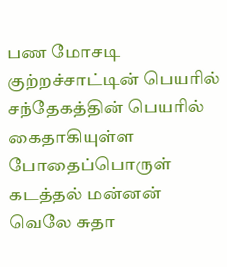பண மோசடி குற்றச்சாட்டின் பெயரில் சந்தேகத்தின் பெயரில் கைதாகியுள்ள போதைப்பொருள் கடத்தல் மன்னன் வெலே சுதா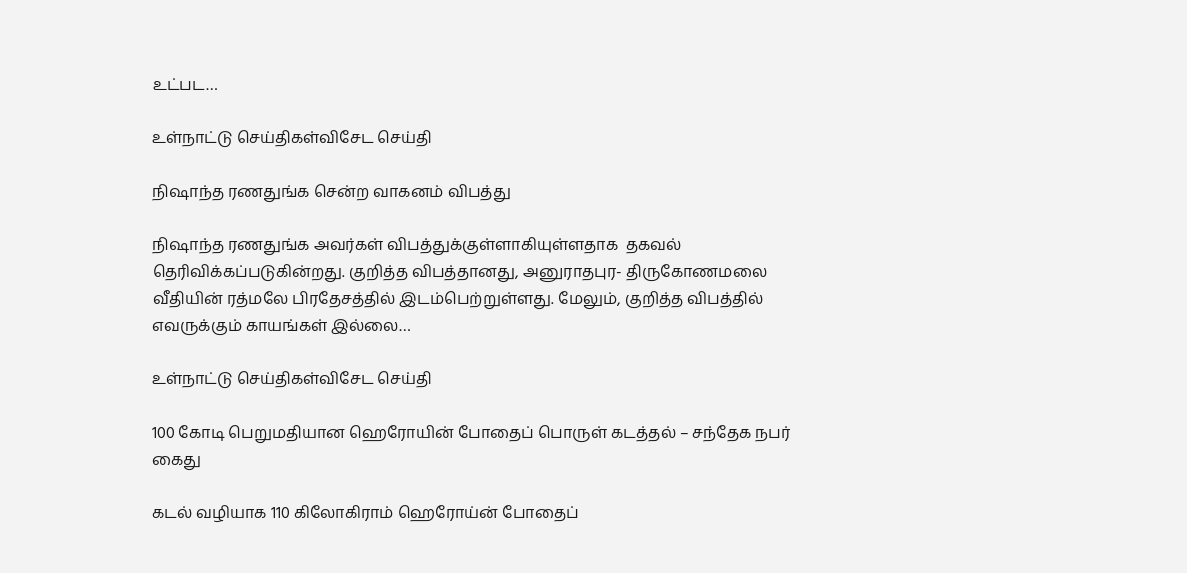உட்பட…

உள்நாட்டு செய்திகள்விசேட செய்தி

நிஷாந்த ரணதுங்க சென்ற வாகனம் விபத்து

நிஷாந்த ரணதுங்க அவர்கள் விபத்துக்குள்ளாகியுள்ளதாக  தகவல் தெரிவிக்கப்படுகின்றது. குறித்த விபத்தானது, அனுராதபுர- திருகோணமலை வீதியின் ரத்மலே பிரதேசத்தில் இடம்பெற்றுள்ளது. மேலும், குறித்த விபத்தில் எவருக்கும் காயங்கள் இல்லை…

உள்நாட்டு செய்திகள்விசேட செய்தி

100 கோடி பெறுமதியான ஹெரோயின் போதைப் பொருள் கடத்தல் – சந்தேக நபர் கைது

கடல் வழியாக 110 கிலோகிராம் ஹெரோய்ன் போதைப்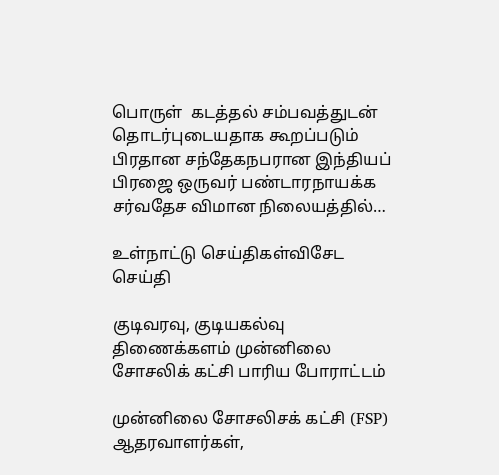பொருள்  கடத்தல் சம்பவத்துடன் தொடர்புடையதாக கூறப்படும் பிரதான சந்தேகநபரான இந்தியப் பிரஜை ஒருவர் பண்டாரநாயக்க சர்வதேச விமான நிலையத்தில்…

உள்நாட்டு செய்திகள்விசேட செய்தி

குடிவரவு, குடியகல்வு திணைக்களம் முன்னிலை சோசலிக் கட்சி பாரிய போராட்டம்

முன்னிலை சோசலிசக் கட்சி (FSP) ஆதரவாளர்கள்,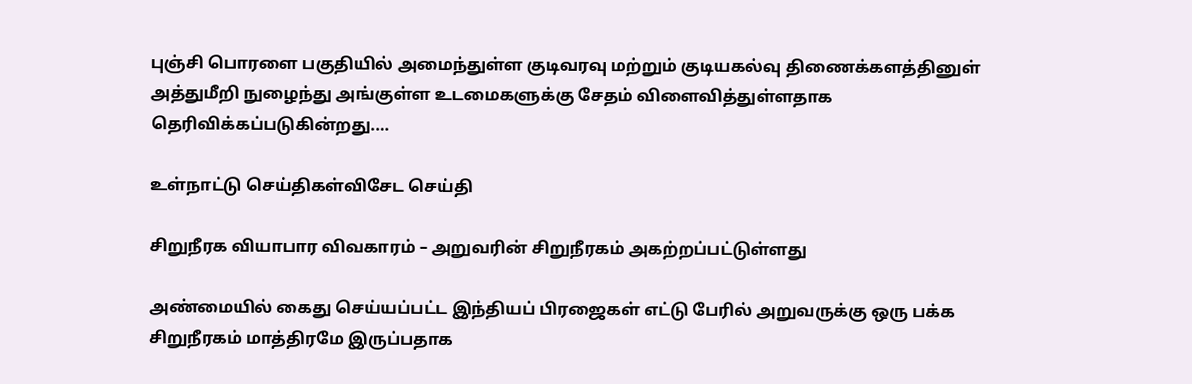புஞ்சி பொரளை பகுதியில் அமைந்துள்ள குடிவரவு மற்றும் குடியகல்வு திணைக்களத்தினுள் அத்துமீறி நுழைந்து அங்குள்ள உடமைகளுக்கு சேதம் விளைவித்துள்ளதாக தெரிவிக்கப்படுகின்றது.…

உள்நாட்டு செய்திகள்விசேட செய்தி

சிறுநீரக வியாபார விவகாரம் – அறுவரின் சிறுநீரகம் அகற்றப்பட்டுள்ளது

அண்மையில் கைது செய்யப்பட்ட இந்தியப் பிரஜைகள் எட்டு பேரில் அறுவருக்கு ஒரு பக்க சிறுநீரகம் மாத்திரமே இருப்பதாக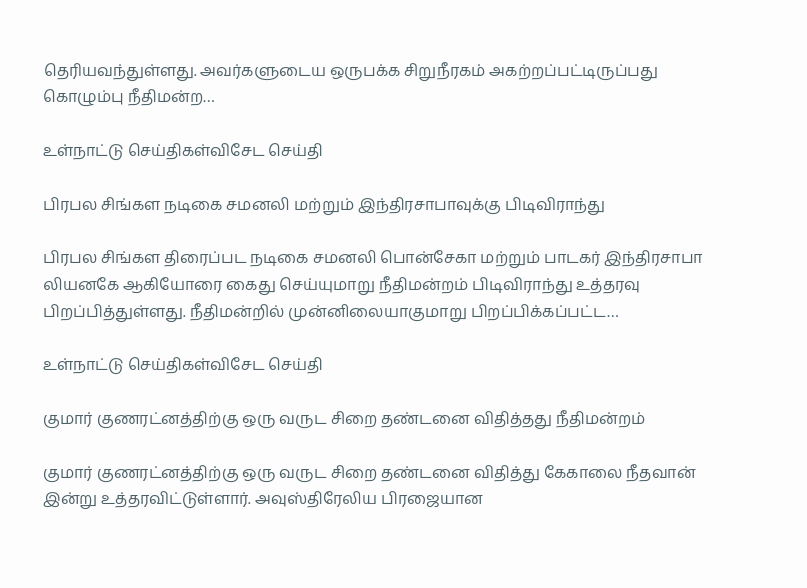தெரியவந்துள்ளது. அவர்களுடைய ஒருபக்க சிறுநீரகம் அகற்றப்பட்டிருப்பது கொழும்பு நீதிமன்ற…

உள்நாட்டு செய்திகள்விசேட செய்தி

பிரபல சிங்கள நடிகை சமனலி மற்றும் இந்திரசாபாவுக்கு பிடிவிராந்து

பிரபல சிங்கள திரைப்பட நடிகை சமனலி பொன்சேகா மற்றும் பாடகர் இந்திரசாபா லியனகே ஆகியோரை கைது செய்யுமாறு நீதிமன்றம் பிடிவிராந்து உத்தரவு பிறப்பித்துள்ளது. நீதிமன்றில் முன்னிலையாகுமாறு பிறப்பிக்கப்பட்ட…

உள்நாட்டு செய்திகள்விசேட செய்தி

குமார் குணரட்னத்திற்கு ஒரு வருட சிறை தண்டனை விதித்தது நீதிமன்றம்

குமார் குணரட்னத்திற்கு ஒரு வருட சிறை தண்டனை விதித்து கேகாலை நீதவான் இன்று உத்தரவிட்டுள்ளார். அவுஸ்திரேலிய பிரஜையான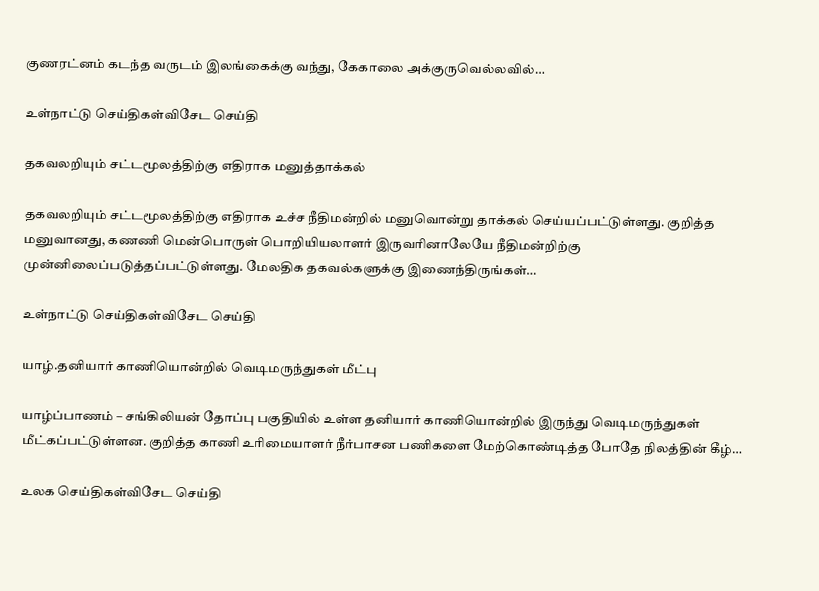குணரட்னம் கடந்த வருடம் இலங்கைக்கு வந்து, கேகாலை அக்குருவெல்லவில்…

உள்நாட்டு செய்திகள்விசேட செய்தி

தகவலறியும் சட்டமூலத்திற்கு எதிராக மனுத்தாக்கல்

தகவலறியும் சட்டமூலத்திற்கு எதிராக உச்ச நீதிமன்றில் மனுவொன்று தாக்கல் செய்யப்பட்டுள்ளது. குறித்த மனுவானது, கணணி மென்பொருள் பொறியியலாளர் இருவரினாலேயே நீதிமன்றிற்கு முன்னிலைப்படுத்தப்பட்டுள்ளது. மேலதிக தகவல்களுக்கு இணைந்திருங்கள்…

உள்நாட்டு செய்திகள்விசேட செய்தி

யாழ்.தனியார் காணியொன்றில் வெடிமருந்துகள் மீட்பு

யாழ்ப்பாணம் – சங்கிலியன் தோப்பு பகுதியில் உள்ள தனியார் காணியொன்றில் இருந்து வெடிமருந்துகள் மீட்கப்பட்டுள்ளன. குறித்த காணி உரிமையாளர் நீர்பாசன பணிகளை மேற்கொண்டித்த போதே நிலத்தின் கீழ்…

உலக செய்திகள்விசேட செய்தி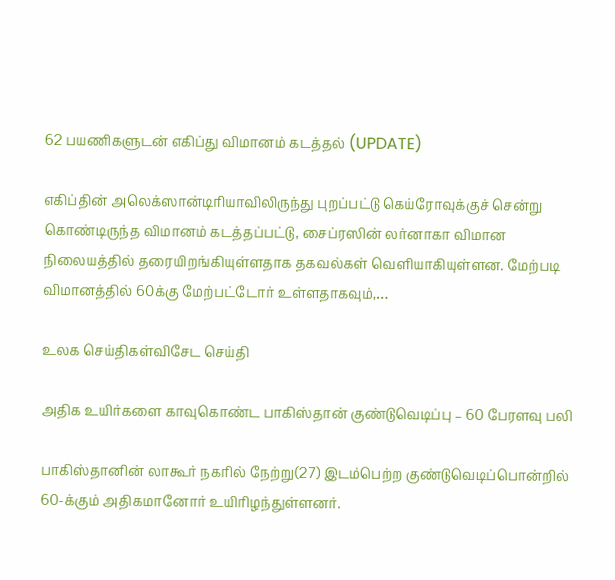62 பயணிகளுடன் எகிப்து விமானம் கடத்தல் (UPDATE)

எகிப்தின் அலெக்ஸான்டிரியாவிலிருந்து புறப்பட்டு கெய்ரோவுக்குச் சென்று கொண்டிருந்த விமானம் கடத்தப்பட்டு, சைப்ரஸின் லர்னாகா விமான நிலையத்தில் தரையிறங்கியுள்ளதாக தகவல்கள் வெளியாகியுள்ளன. மேற்படி விமானத்தில் 60க்கு மேற்பட்டோர் உள்ளதாகவும்,…

உலக செய்திகள்விசேட செய்தி

அதிக உயிர்களை காவுகொண்ட பாகிஸ்தான் குண்டுவெடிப்பு – 60 பேரளவு பலி

பாகிஸ்தானின் லாகூர் நகரில் நேற்று(27) இடம்பெற்ற குண்டுவெடிப்பொன்றில் 60-க்கும் அதிகமானோர் உயிரிழந்துள்ளனர்.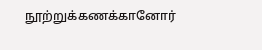நூற்றுக்கணக்கானோர்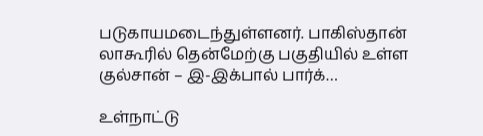படுகாயமடைந்துள்ளனர். பாகிஸ்தான் லாகூரில் தென்மேற்கு பகுதியில் உள்ள குல்சான் – இ-இக்பால் பார்க்…

உள்நாட்டு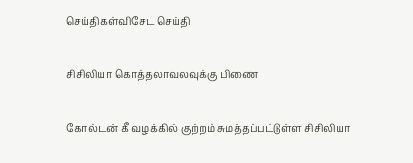செய்திகள்விசேட செய்தி

சிசிலியா கொத்தலாவலவுக்கு பிணை

கோல்டன் கீ வழக்கில் குற்றம் சுமத்தப்பட்டுள்ள சிசிலியா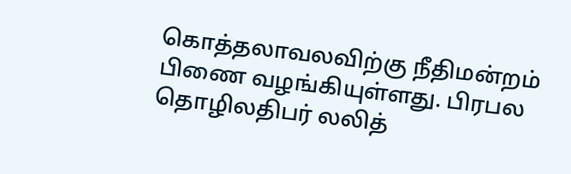கொத்தலாவலவிற்கு நீதிமன்றம் பிணை வழங்கியுள்ளது. பிரபல தொழிலதிபர் லலித்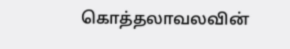கொத்தலாவலவின்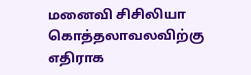மனைவி சிசிலியா கொத்தலாவலவிற்கு எதிராக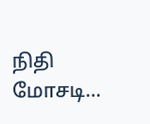நிதி மோசடி…